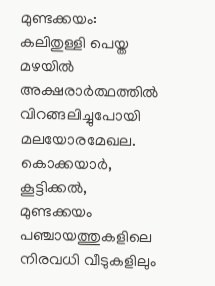മുണ്ടക്കയം: കലിതുള്ളി പെയ്ത മഴയിൽ അക്ഷരാർത്ഥത്തിൽ വിറങ്ങലിച്ചുപോയി മലയോരമേഖല. കൊക്കയാർ,
കൂട്ടിക്കൽ, മുണ്ടക്കയം പഞ്ചായത്തുകളിലെ നിരവധി വീടുകളിലും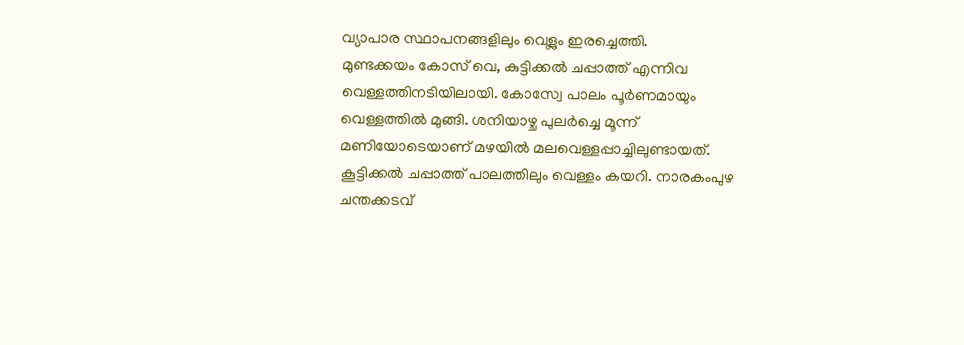വ്യാപാര സ്ഥാപനങ്ങളിലും വെള്ലം ഇരച്ചെത്തി.
മുണ്ടക്കയം കോസ് വെ, കുട്ടിക്കൽ ചപ്പാത്ത് എന്നിവ വെള്ളത്തിനടിയിലായി. കോസ്വേ പാലം പൂർണമായും വെള്ളത്തിൽ മുങ്ങി. ശനിയാഴ്ച പുലർച്ചെ മൂന്ന് മണിയോടെയാണ് മഴയിൽ മലവെള്ളപ്പാച്ചിലുണ്ടായത്. കൂട്ടിക്കൽ ചപ്പാത്ത് പാലത്തിലും വെള്ളം കയറി. നാരകംപുഴ ചന്തക്കടവ്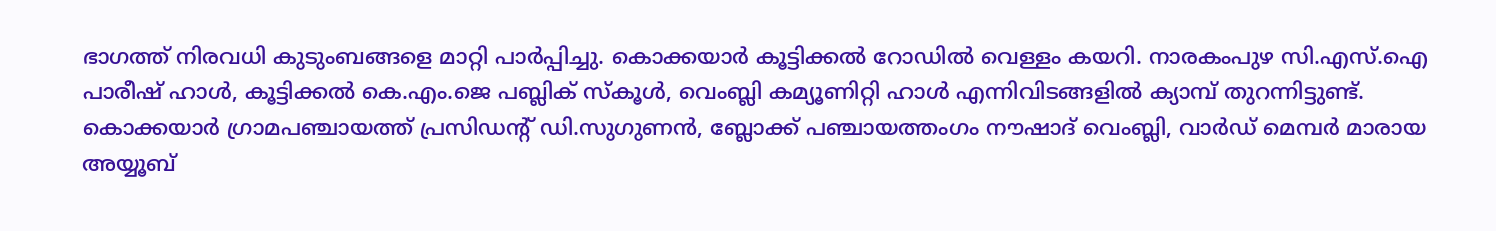ഭാഗത്ത് നിരവധി കുടുംബങ്ങളെ മാറ്റി പാർപ്പിച്ചു. കൊക്കയാർ കൂട്ടിക്കൽ റോഡിൽ വെള്ളം കയറി. നാരകംപുഴ സി.എസ്.ഐ പാരീഷ് ഹാൾ, കൂട്ടിക്കൽ കെ.എം.ജെ പബ്ലിക് സ്കൂൾ, വെംബ്ലി കമ്യൂണിറ്റി ഹാൾ എന്നിവിടങ്ങളിൽ ക്യാമ്പ് തുറന്നിട്ടുണ്ട്. കൊക്കയാർ ഗ്രാമപഞ്ചായത്ത് പ്രസിഡന്റ് ഡി.സുഗുണൻ, ബ്ലോക്ക് പഞ്ചായത്തംഗം നൗഷാദ് വെംബ്ലി, വാർഡ് മെമ്പർ മാരായ അയ്യൂബ്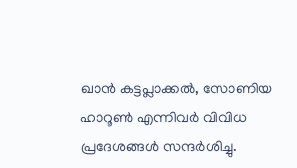ഖാൻ കട്ടപ്ലാക്കൽ, സോണിയ ഹാറൂൺ എന്നിവർ വിവിധ പ്രദേശങ്ങൾ സന്ദർശിച്ചു.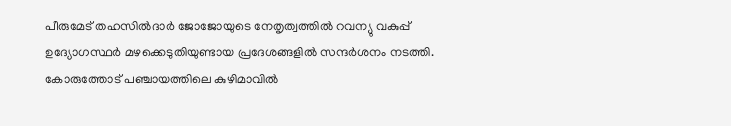പീരുമേട് തഹസിൽദാർ ജോജോയുടെ നേതൃത്വത്തിൽ റവന്യു വകുപ്പ് ഉദ്യോഗസ്ഥർ മഴക്കെടുതിയുണ്ടായ പ്രദേശങ്ങളിൽ സന്ദർശനം നടത്തി. കോരുത്തോട് പഞ്ചായത്തിലെ കുഴിമാവിൽ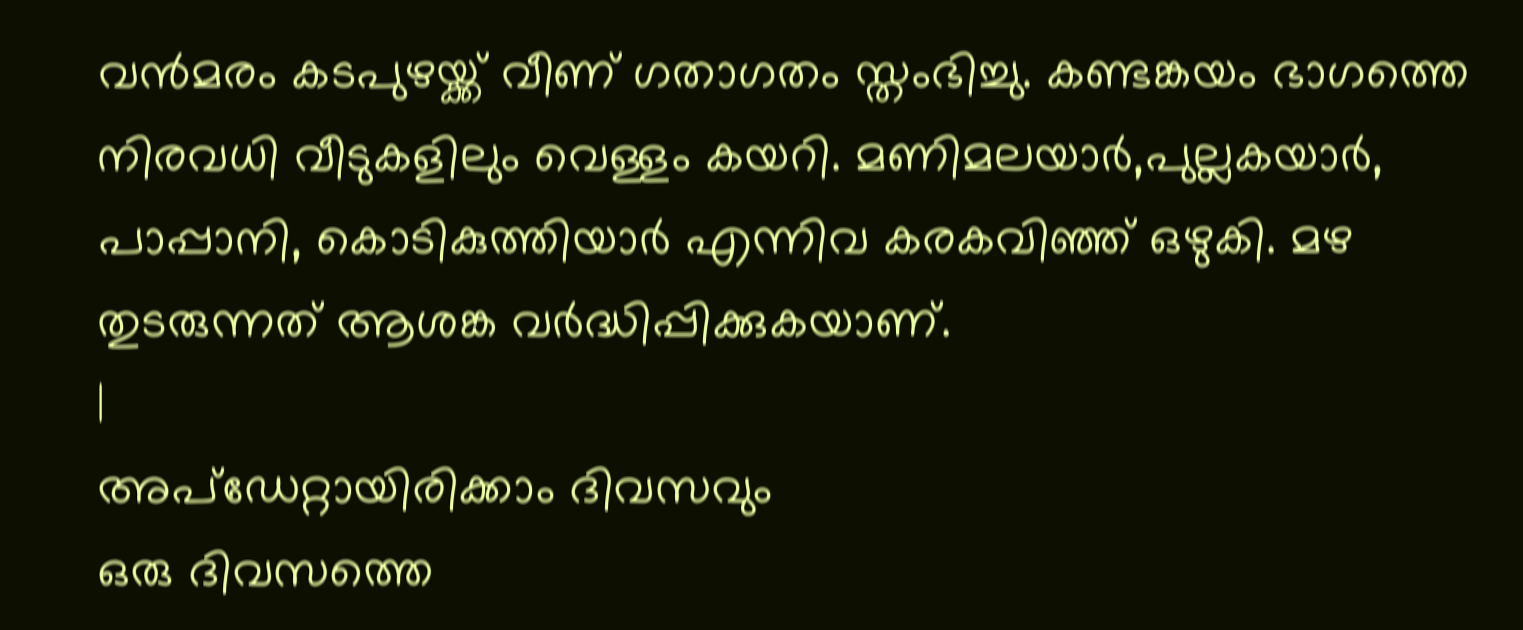വൻമരം കടപുഴയ്ക്ക് വീണ് ഗതാഗതം സ്തംഭിച്ചു. കണ്ടങ്കയം ഭാഗത്തെ നിരവധി വീടുകളിലും വെള്ളം കയറി. മണിമലയാർ,പുല്ലകയാർ, പാപ്പാനി, കൊടികുത്തിയാർ എന്നിവ കരകവിഞ്ഞ് ഒഴുകി. മഴ തുടരുന്നത് ആശങ്ക വർദ്ധിപ്പിക്കുകയാണ്.
|
അപ്ഡേറ്റായിരിക്കാം ദിവസവും
ഒരു ദിവസത്തെ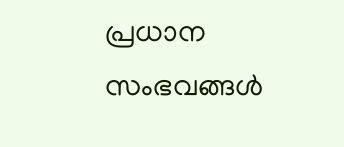പ്രധാന സംഭവങ്ങൾ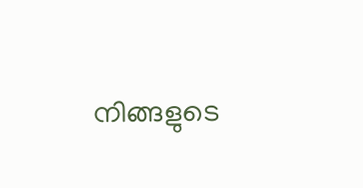നിങ്ങളുടെ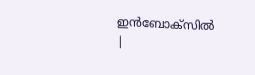ഇൻബോക്സിൽ |